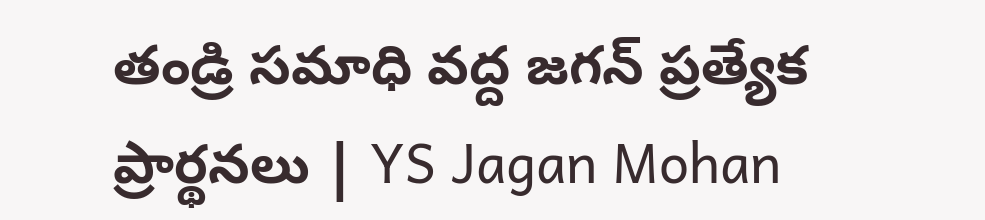తండ్రి సమాధి వద్ద జగన్ ప్రత్యేక ప్రార్థనలు | YS Jagan Mohan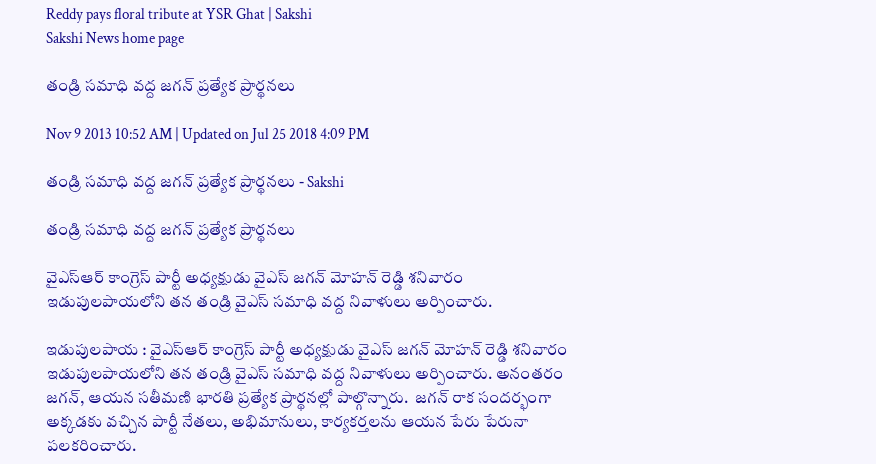Reddy pays floral tribute at YSR Ghat | Sakshi
Sakshi News home page

తండ్రి సమాధి వద్ద జగన్ ప్రత్యేక ప్రార్థనలు

Nov 9 2013 10:52 AM | Updated on Jul 25 2018 4:09 PM

తండ్రి సమాధి వద్ద జగన్ ప్రత్యేక ప్రార్థనలు - Sakshi

తండ్రి సమాధి వద్ద జగన్ ప్రత్యేక ప్రార్థనలు

వైఎస్ఆర్ కాంగ్రెస్ పార్టీ అధ్యక్షుడు వైఎస్ జగన్ మోహన్ రెడ్డి శనివారం ఇడుపులపాయలోని తన తండ్రి వైఎస్ సమాధి వద్ద నివాళులు అర్పించారు.

ఇడుపులపాయ : వైఎస్ఆర్ కాంగ్రెస్ పార్టీ అధ్యక్షుడు వైఎస్ జగన్ మోహన్ రెడ్డి శనివారం ఇడుపులపాయలోని తన తండ్రి వైఎస్ సమాధి వద్ద నివాళులు అర్పించారు. అనంతరం జగన్, ఆయన సతీమణి భారతి ప్రత్యేక ప్రార్థనల్లో పాల్గొన్నారు.  జగన్ రాక సందర్భంగా అక్కడకు వచ్చిన పార్టీ నేతలు, అభిమానులు, కార్యకర్తలను ఆయన పేరు పేరునా పలకరించారు.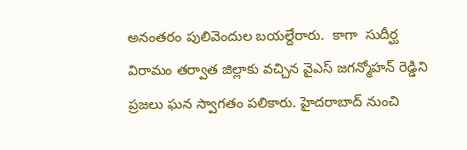అనంతరం పులివెందుల బయల్దేరారు.  కాగా  సుదీర్ఘ విరామం తర్వాత జిల్లాకు వచ్చిన వైఎస్ జగన్మోహన్ రెడ్డిని ప్రజలు ఘన స్వాగతం పలికారు. హైదరాబాద్ నుంచి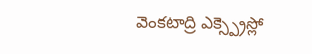వెంకటాద్రి ఎక్స్ప్రెస్లో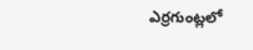ఎర్రగుంట్లలో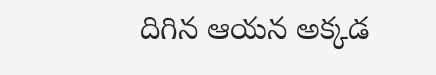దిగిన ఆయన అక్కడ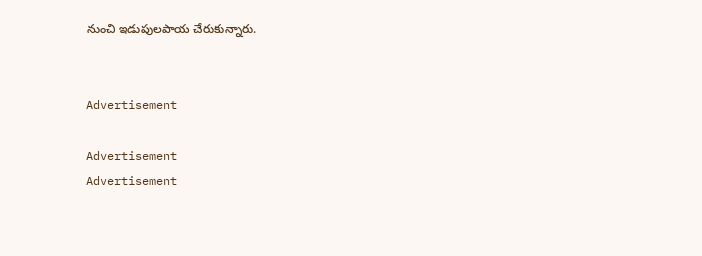నుంచి ఇడుపులపాయ చేరుకున్నారు.


Advertisement

Advertisement
Advertisement